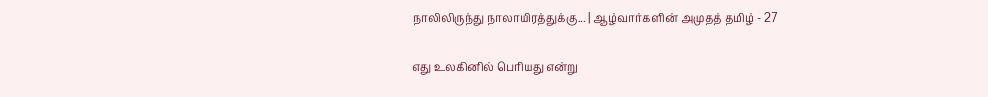நாலிலிருந்து நாலாயிரத்துக்கு... | ஆழ்வார்களின் அமுதத் தமிழ் - 27

எது உலகினில் பெரியது என்று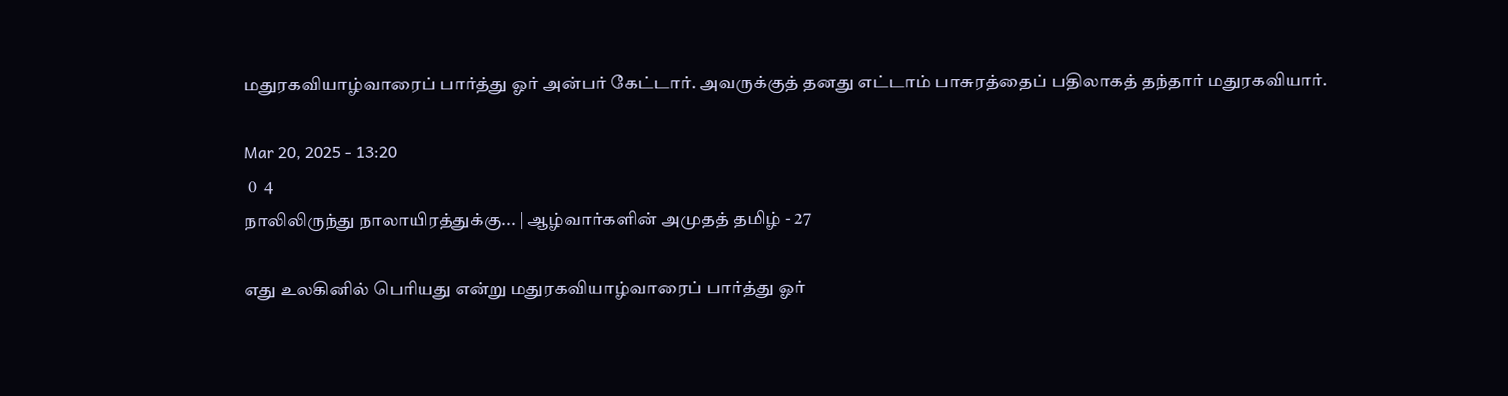மதுரகவியாழ்வாரைப் பார்த்து ஓர் அன்பர் கேட்டார். அவருக்குத் தனது எட்டாம் பாசுரத்தைப் பதிலாகத் தந்தார் மதுரகவியார்.

Mar 20, 2025 - 13:20
 0  4
நாலிலிருந்து நாலாயிரத்துக்கு... | ஆழ்வார்களின் அமுதத் தமிழ் - 27

எது உலகினில் பெரியது என்று மதுரகவியாழ்வாரைப் பார்த்து ஓர்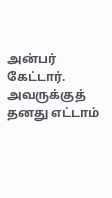அன்பர் கேட்டார். அவருக்குத் தனது எட்டாம்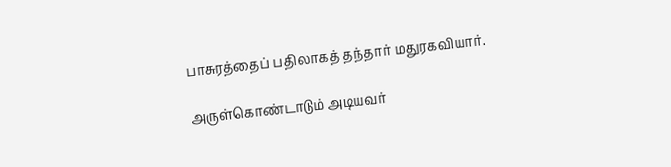பாசுரத்தைப் பதிலாகத் தந்தார் மதுரகவியார்.

அருள்கொண்டாடும் அடியவர்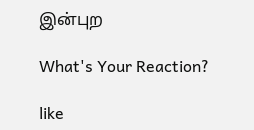இன்புற

What's Your Reaction?

like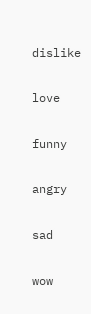dislike

love

funny

angry

sad

wow